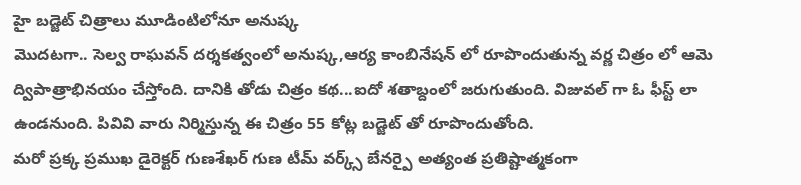హై బడ్జెట్ చిత్రాలు మూడింటిలోనూ అనుష్క
మొదటగా.. సెల్వ రాఘవన్ దర్శకత్వంలో అనుష్క,ఆర్య కాంబినేషన్ లో రూపొందుతున్న వర్ణ చిత్రం లో ఆమె ద్విపాత్రాభినయం చేస్తోంది. దానికి తోడు చిత్రం కథ...ఐదో శతాబ్దంలో జరుగుతుంది. విజువల్ గా ఓ ఫీస్ట్ లా ఉండనుంది. పివివి వారు నిర్మిస్తున్న ఈ చిత్రం 55 కోట్ల బడ్జెట్ తో రూపొందుతోంది.
మరో ప్రక్క ప్రముఖ డైరెక్టర్ గుణశేఖర్ గుణ టీమ్ వర్క్స్ బేనర్పై అత్యంత ప్రతిష్టాత్మకంగా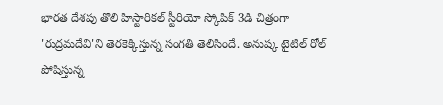భారత దేశపు తొలి హిస్టారికల్ స్టీరియో స్కోపిక్ 3డి చిత్రంగా 'రుద్రమదేవి'ని తెరకెక్కిస్తున్న సంగతి తెలిసిందే. అనుష్క టైటిల్ రోల్ పోషిస్తున్న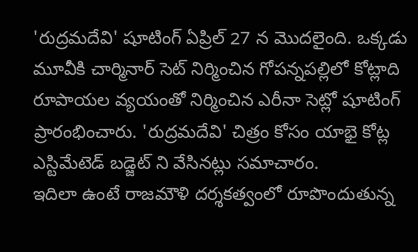'రుద్రమదేవి' షూటింగ్ ఏప్రిల్ 27 న మొదలైంది. ఒక్కడు మూవీకి చార్మినార్ సెట్ నిర్మించిన గోపన్నపల్లిలో కోట్లాది రూపాయల వ్యయంతో నిర్మించిన ఎరీనా సెట్లో షూటింగ్ ప్రారంభించారు. 'రుద్రమదేవి' చిత్రం కోసం యాభై కోట్ల ఎస్టిమేటెడ్ బడ్జెట్ ని వేసినట్లు సమాచారం.
ఇదిలా ఉంటే రాజమౌళి దర్శకత్వంలో రూపొందుతున్న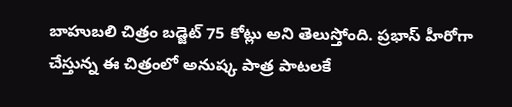బాహుబలి చిత్రం బడ్జెట్ 75 కోట్లు అని తెలుస్తోంది. ప్రభాస్ హీరోగా చేస్తున్న ఈ చిత్రంలో అనుష్క పాత్ర పాటలకే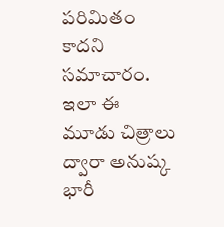పరిమితం కాదని సమాచారం. ఇలా ఈ మూడు చిత్రాలు ద్వారా అనుష్క భారీ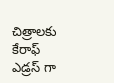చిత్రాలకు కేరాఫ్ ఎడ్రస్ గా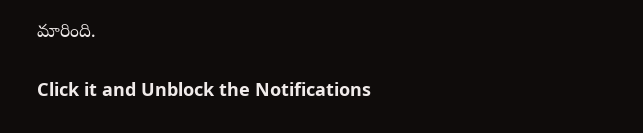మారింది.


Click it and Unblock the Notifications